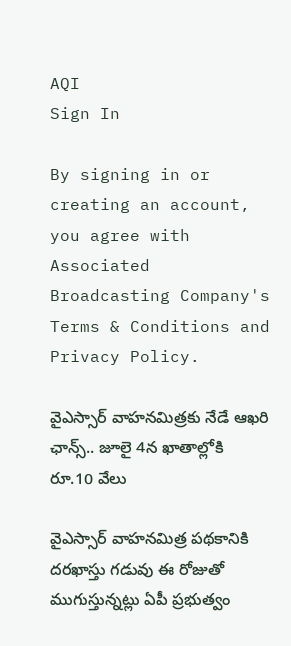AQI
Sign In

By signing in or creating an account, you agree with Associated Broadcasting Company's Terms & Conditions and Privacy Policy.

వైఎస్సార్ వాహనమిత్రకు నేడే ఆఖరి ఛాన్స్.. జూలై 4న ఖాతాల్లోకి రూ.10 వేలు

వైఎస్సార్ వాహనమిత్ర పథకానికి దరఖాస్తు గడువు ఈ రోజుతో ముగుస్తున్నట్లు ఏపీ ప్రభుత్వం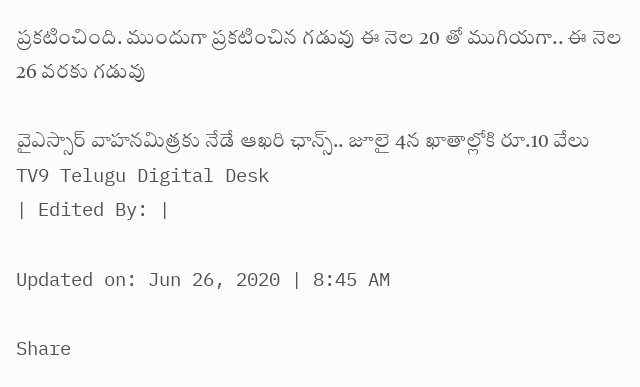ప్రకటించింది. ముందుగా ప్రకటించిన గడువు ఈ నెల 20 తో ముగియగా.. ఈ నెల 26 వరకు గడువు

వైఎస్సార్ వాహనమిత్రకు నేడే ఆఖరి ఛాన్స్.. జూలై 4న ఖాతాల్లోకి రూ.10 వేలు
TV9 Telugu Digital Desk
| Edited By: |

Updated on: Jun 26, 2020 | 8:45 AM

Share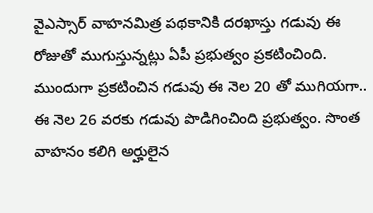వైఎస్సార్ వాహనమిత్ర పథకానికి దరఖాస్తు గడువు ఈ రోజుతో ముగుస్తున్నట్లు ఏపీ ప్రభుత్వం ప్రకటించింది. ముందుగా ప్రకటించిన గడువు ఈ నెల 20 తో ముగియగా.. ఈ నెల 26 వరకు గడువు పొడిగించింది ప్రభుత్వం. సొంత వాహనం కలిగి అర్హులైన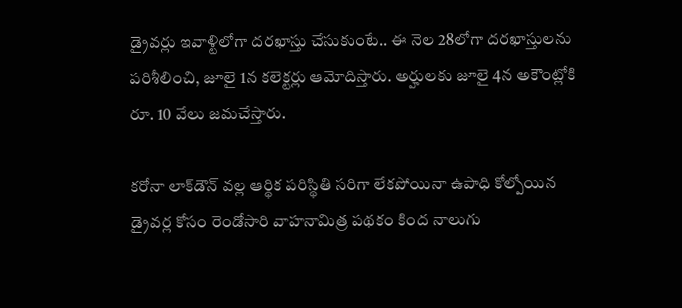డ్రైవర్లు ఇవాళ్టిలోగా దరఖాస్తు చేసుకుంటే.. ఈ నెల 28లోగా దరఖాస్తులను పరిశీలించి, జూలై 1న కలెక్టర్లు ఆమోదిస్తారు. అర్హులకు జూలై 4న అకౌంట్లోకి రూ. 10 వేలు జమచేస్తారు.

కరోనా లాక్‌డౌన్ వల్ల ఆర్థిక పరిస్థితి సరిగా లేకపోయినా ఉపాధి కోల్పోయిన డ్రైవర్ల కోసం రెండోసారి వాహనామిత్ర పథకం కింద నాలుగు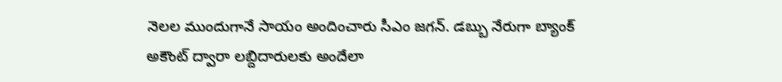నెలల ముందుగానే సాయం అందించారు సీఎం జగన్. డబ్బు నేరుగా బ్యాంక్ అకౌంట్ ద్వారా లబ్దిదారులకు అందేలా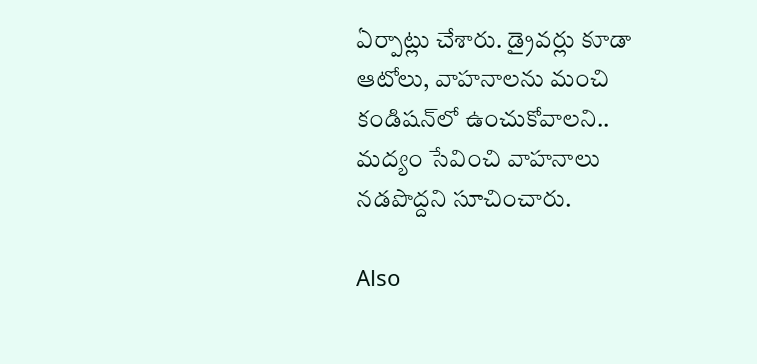ఏర్పాట్లు చేశారు. డ్రైవర్లు కూడా ఆటోలు, వాహనాలను మంచి కండిషన్‌లో ఉంచుకోవాలని.. మద్యం సేవించి వాహనాలు నడపొద్దని సూచించారు.

Also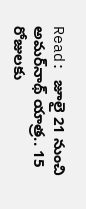Read: జూలై 21 నుంచి అమర్‌నాథ్‌ యాత్ర.. 15 రోజులకు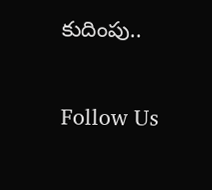కుదింపు..

Follow Us